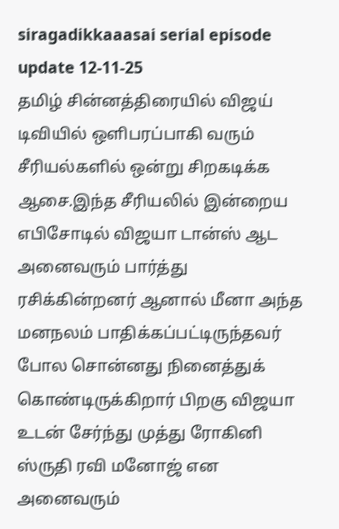siragadikkaaasai serial episode update 12-11-25
தமிழ் சின்னத்திரையில் விஜய் டிவியில் ஒளிபரப்பாகி வரும் சீரியல்களில் ஒன்று சிறகடிக்க ஆசை.இந்த சீரியலில் இன்றைய எபிசோடில் விஜயா டான்ஸ் ஆட அனைவரும் பார்த்து ரசிக்கின்றனர் ஆனால் மீனா அந்த மனநலம் பாதிக்கப்பட்டிருந்தவர் போல சொன்னது நினைத்துக் கொண்டிருக்கிறார் பிறகு விஜயா உடன் சேர்ந்து முத்து ரோகினி ஸ்ருதி ரவி மனோஜ் என அனைவரும்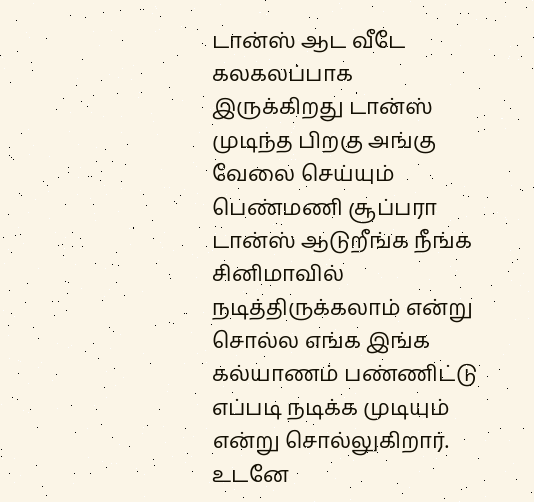டான்ஸ் ஆட வீடே கலகலப்பாக இருக்கிறது டான்ஸ் முடிந்த பிறகு அங்கு வேலை செய்யும் பெண்மணி சூப்பரா டான்ஸ் ஆடுறீங்க நீங்க சினிமாவில் நடித்திருக்கலாம் என்று சொல்ல எங்க இங்க கல்யாணம் பண்ணிட்டு எப்படி நடிக்க முடியும் என்று சொல்லுகிறார்.
உடனே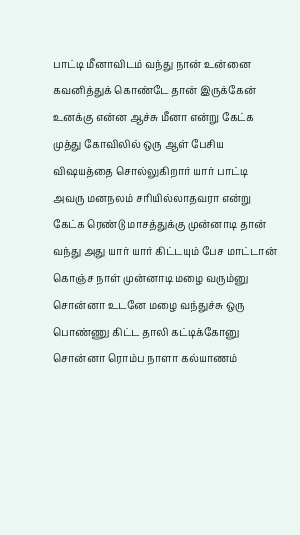பாட்டி மீனாவிடம் வந்து நான் உன்னை கவனித்துக் கொண்டே தான் இருக்கேன் உனக்கு என்ன ஆச்சு மீனா என்று கேட்க முத்து கோவிலில் ஒரு ஆள் பேசிய விஷயத்தை சொல்லுகிறார் யார் பாட்டி அவரு மனநலம் சரியில்லாதவரா என்று கேட்க ரெண்டு மாசத்துக்கு முன்னாடி தான் வந்து அது யார் யார் கிட்டயும் பேச மாட்டான் கொஞ்ச நாள் முன்னாடி மழை வரும்னு சொன்னா உடனே மழை வந்துச்சு ஒரு பொண்ணு கிட்ட தாலி கட்டிக்கோனு சொன்னா ரொம்ப நாளா கல்யாணம்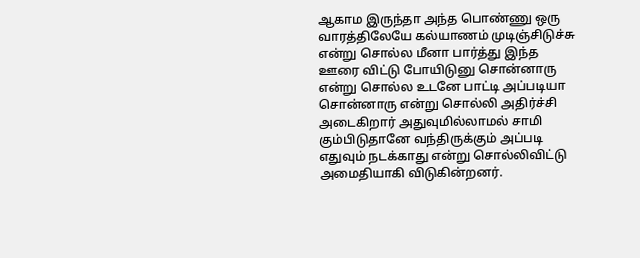ஆகாம இருந்தா அந்த பொண்ணு ஒரு வாரத்திலேயே கல்யாணம் முடிஞ்சிடுச்சு என்று சொல்ல மீனா பார்த்து இந்த ஊரை விட்டு போயிடுனு சொன்னாரு என்று சொல்ல உடனே பாட்டி அப்படியா சொன்னாரு என்று சொல்லி அதிர்ச்சி அடைகிறார் அதுவுமில்லாமல் சாமி கும்பிடுதானே வந்திருக்கும் அப்படி எதுவும் நடக்காது என்று சொல்லிவிட்டு அமைதியாகி விடுகின்றனர்.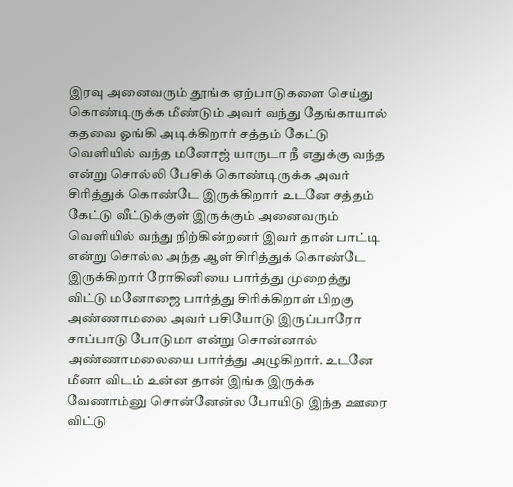இரவு அனைவரும் தூங்க ஏற்பாடுகளை செய்து கொண்டிருக்க மீண்டும் அவர் வந்து தேங்காயால் கதவை ஓங்கி அடிக்கிறார் சத்தம் கேட்டு வெளியில் வந்த மனோஜ் யாருடா நீ எதுக்கு வந்த என்று சொல்லி பேசிக் கொண்டிருக்க அவர் சிரித்துக் கொண்டே இருக்கிறார் உடனே சத்தம் கேட்டு வீட்டுக்குள் இருக்கும் அனைவரும் வெளியில் வந்து நிற்கின்றனர் இவர் தான் பாட்டி என்று சொல்ல அந்த ஆள் சிரித்துக் கொண்டே இருக்கிறார் ரோகினியை பார்த்து முறைத்து விட்டு மனோஜை பார்த்து சிரிக்கிறாள் பிறகு அண்ணாமலை அவர் பசியோடு இருப்பாரோ சாப்பாடு போடுமா என்று சொன்னால் அண்ணாமலையை பார்த்து அழுகிறார். உடனே மீனா விடம் உன்ன தான் இங்க இருக்க வேணாம்னு சொன்னேன்ல போயிடு இந்த ஊரை விட்டு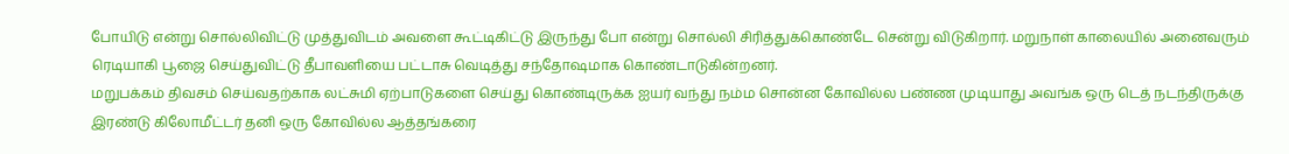போயிடு என்று சொல்லிவிட்டு முத்துவிடம் அவளை கூட்டிகிட்டு இருந்து போ என்று சொல்லி சிரித்துக்கொண்டே சென்று விடுகிறார். மறுநாள் காலையில் அனைவரும் ரெடியாகி பூஜை செய்துவிட்டு தீபாவளியை பட்டாசு வெடித்து சந்தோஷமாக கொண்டாடுகின்றனர்.
மறுபக்கம் திவசம் செய்வதற்காக லட்சுமி ஏற்பாடுகளை செய்து கொண்டிருக்க ஐயர் வந்து நம்ம சொன்ன கோவில்ல பண்ண முடியாது அவங்க ஒரு டெத் நடந்திருக்கு இரண்டு கிலோமீட்டர் தனி ஒரு கோவில்ல ஆத்தங்கரை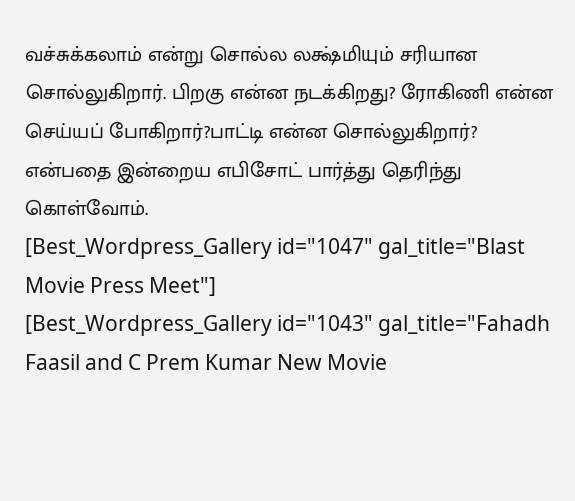வச்சுக்கலாம் என்று சொல்ல லக்ஷ்மியும் சரியான சொல்லுகிறார். பிறகு என்ன நடக்கிறது? ரோகிணி என்ன செய்யப் போகிறார்?பாட்டி என்ன சொல்லுகிறார்? என்பதை இன்றைய எபிசோட் பார்த்து தெரிந்து கொள்வோம்.
[Best_Wordpress_Gallery id="1047" gal_title="Blast Movie Press Meet"]
[Best_Wordpress_Gallery id="1043" gal_title="Fahadh Faasil and C Prem Kumar New Movie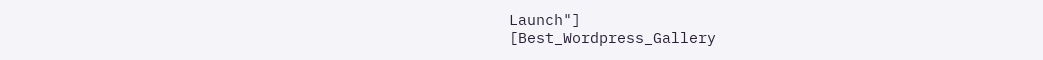Launch"]
[Best_Wordpress_Gallery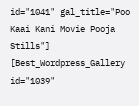id="1041" gal_title="Poo Kaai Kani Movie Pooja Stills"]
[Best_Wordpress_Gallery id="1039"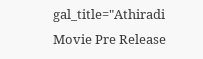gal_title="Athiradi Movie Pre Release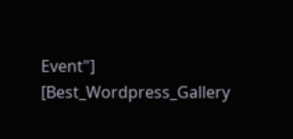Event"]
[Best_Wordpress_Gallery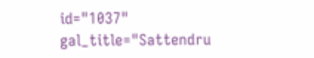id="1037" gal_title="Sattendru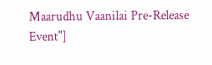Maarudhu Vaanilai Pre-Release Event"]